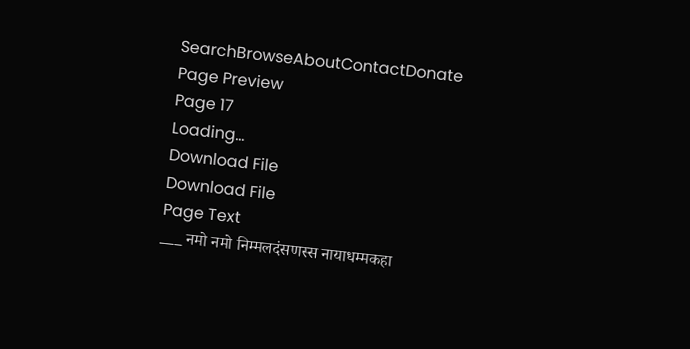SearchBrowseAboutContactDonate
Page Preview
Page 17
Loading...
Download File
Download File
Page Text
___ नमो नमो निम्मलदंसणस्स नायाधम्मकहा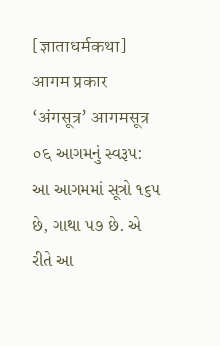[ज्ञाताधर्मकथा] आगम प्रकार ‘अंगसूत्र’ आगमसूत्र ०६ આગમનું સ્વરૂપ: આ આગમમાં સૂત્રો ૧૬૫ છે, ગાથા ૫૭ છે. એ રીતે આ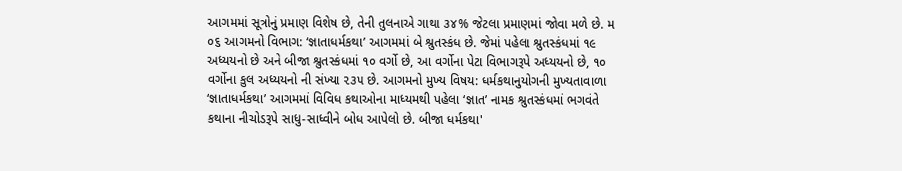આગમમાં સૂત્રોનું પ્રમાણ વિશેષ છે, તેની તુલનાએ ગાથા ૩૪% જેટલા પ્રમાણમાં જોવા મળે છે. મ ૦૬ આગમનો વિભાગ: ‘જ્ઞાતાધર્મકથા’ આગમમાં બે શ્રુતસ્કંધ છે. જેમાં પહેલા શ્રુતસ્કંધમાં ૧૯ અધ્યયનો છે અને બીજા શ્રુતસ્કંધમાં ૧૦ વર્ગો છે, આ વર્ગોના પેટા વિભાગરૂપે અધ્યયનો છે, ૧૦ વર્ગોના કુલ અધ્યયનો ની સંખ્યા ૨૩૫ છે. આગમનો મુખ્ય વિષય: ધર્મકથાનુયોગની મુખ્યતાવાળા ‘જ્ઞાતાધર્મકથા’ આગમમાં વિવિધ કથાઓના માધ્યમથી પહેલા ‘જ્ઞાત’ નામક શ્રુતસ્કંધમાં ભગવંતે કથાના નીચોડરૂપે સાધુ-સાધ્વીને બોધ આપેલો છે. બીજા ધર્મકથા'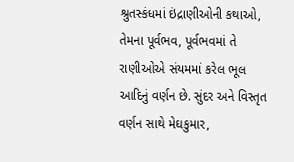શ્રુતસ્કંધમાં ઇંદ્રાણીઓની કથાઓ, તેમના પૂર્વભવ, પૂર્વભવમાં તે રાણીઓએ સંયમમાં કરેલ ભૂલ આદિનું વર્ણન છે. સુંદર અને વિસ્તૃત વર્ણન સાથે મેઘકુમાર,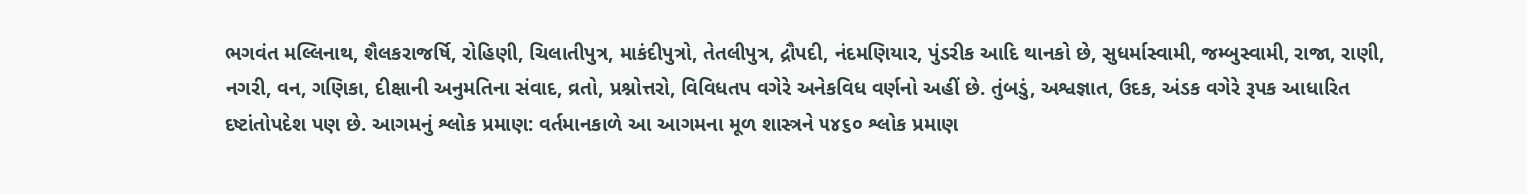ભગવંત મલ્લિનાથ, શૈલકરાજર્ષિ, રોહિણી, ચિલાતીપુત્ર, માકંદીપુત્રો, તેતલીપુત્ર, દ્રૌપદી, નંદમણિયાર, પુંડરીક આદિ થાનકો છે, સુધર્માસ્વામી, જમ્બુસ્વામી, રાજા, રાણી, નગરી, વન, ગણિકા, દીક્ષાની અનુમતિના સંવાદ, વ્રતો, પ્રશ્નોત્તરો, વિવિધતપ વગેરે અનેકવિધ વર્ણનો અહીં છે. તુંબડું, અશ્વજ્ઞાત, ઉદક, અંડક વગેરે રૂપક આધારિત દષ્ટાંતોપદેશ પણ છે. આગમનું શ્લોક પ્રમાણ: વર્તમાનકાળે આ આગમના મૂળ શાસ્ત્રને ૫૪૬૦ શ્લોક પ્રમાણ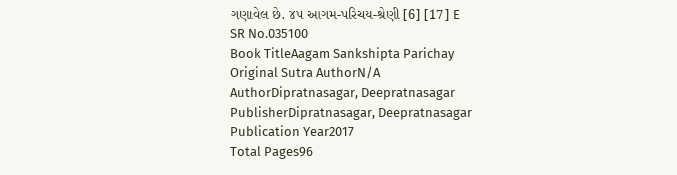ગણાવેલ છે. ૪૫ આગમ-પરિચય-શ્રેણી [6] [17] E
SR No.035100
Book TitleAagam Sankshipta Parichay
Original Sutra AuthorN/A
AuthorDipratnasagar, Deepratnasagar
PublisherDipratnasagar, Deepratnasagar
Publication Year2017
Total Pages96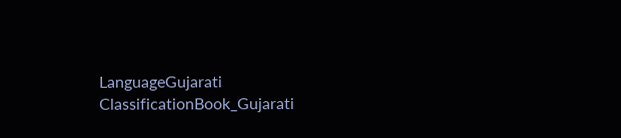LanguageGujarati
ClassificationBook_Gujarati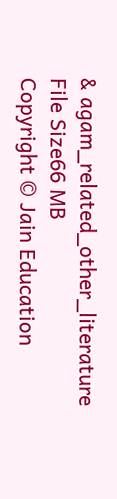& agam_related_other_literature
File Size66 MB
Copyright © Jain Education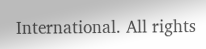International. All rights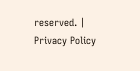reserved. | Privacy Policy